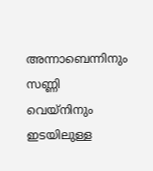അന്നാബെന്നിനും സണ്ണി വെയ്നിനും ഇടയിലുള്ള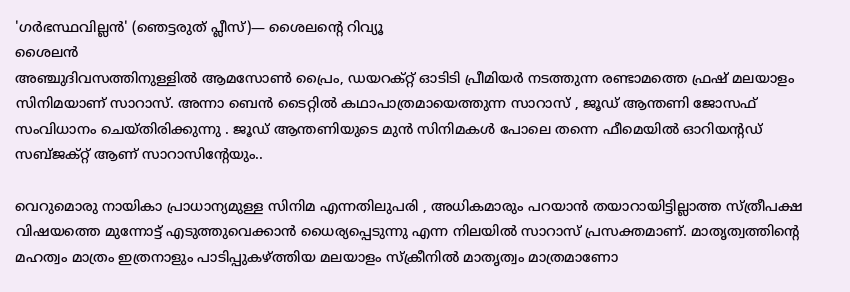'ഗർഭസ്ഥവില്ലൻ' (ഞെട്ടരുത് പ്ലീസ്)— ശൈലന്റെ റിവ്യൂ
ശൈലൻ
അഞ്ചുദിവസത്തിനുള്ളിൽ ആമസോൺ പ്രൈം, ഡയറക്റ്റ് ഓടിടി പ്രീമിയർ നടത്തുന്ന രണ്ടാമത്തെ ഫ്രഷ് മലയാളം സിനിമയാണ് സാറാസ്. അന്നാ ബെൻ ടൈറ്റിൽ കഥാപാത്രമായെത്തുന്ന സാറാസ് , ജൂഡ് ആന്തണി ജോസഫ് സംവിധാനം ചെയ്തിരിക്കുന്നു . ജൂഡ് ആന്തണിയുടെ മുൻ സിനിമകൾ പോലെ തന്നെ ഫീമെയിൽ ഓറിയന്റഡ് സബ്ജക്റ്റ് ആണ് സാറാസിന്റേയും..

വെറുമൊരു നായികാ പ്രാധാന്യമുള്ള സിനിമ എന്നതിലുപരി , അധികമാരും പറയാൻ തയാറായിട്ടില്ലാത്ത സ്ത്രീപക്ഷ വിഷയത്തെ മുന്നോട്ട് എടുത്തുവെക്കാൻ ധൈര്യപ്പെടുന്നു എന്ന നിലയിൽ സാറാസ് പ്രസക്തമാണ്. മാതൃത്വത്തിന്റെ മഹത്വം മാത്രം ഇത്രനാളും പാടിപ്പുകഴ്ത്തിയ മലയാളം സ്ക്രീനിൽ മാതൃത്വം മാത്രമാണോ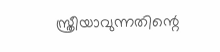സ്ത്രീയാവുന്നതിന്റെ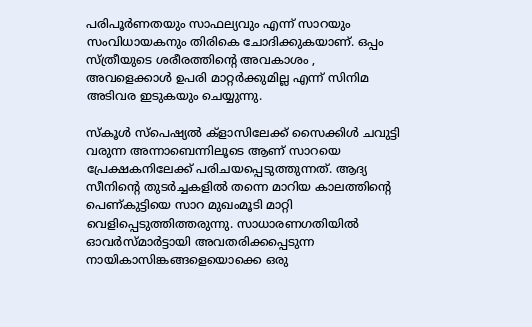പരിപൂർണതയും സാഫല്യവും എന്ന് സാറയും സംവിധായകനും തിരികെ ചോദിക്കുകയാണ്. ഒപ്പം സ്ത്രീയുടെ ശരീരത്തിന്റെ അവകാശം , അവളെക്കാൾ ഉപരി മാറ്റർക്കുമില്ല എന്ന് സിനിമ അടിവര ഇടുകയും ചെയ്യുന്നു.

സ്കൂൾ സ്പെഷ്യൽ ക്ളാസിലേക്ക് സൈക്കിൾ ചവുട്ടി വരുന്ന അന്നാബെന്നിലൂടെ ആണ് സാറയെ പ്രേക്ഷകനിലേക്ക് പരിചയപ്പെടുത്തുന്നത്. ആദ്യ സീനിന്റെ തുടർച്ചകളിൽ തന്നെ മാറിയ കാലത്തിന്റെ പെണ്കുട്ടിയെ സാറ മുഖംമൂടി മാറ്റി വെളിപ്പെടുത്തിത്തരുന്നു. സാധാരണഗതിയിൽ ഓവർസ്മാർട്ടായി അവതരിക്കപ്പെടുന്ന നായികാസിങ്കങ്ങളെയൊക്കെ ഒരു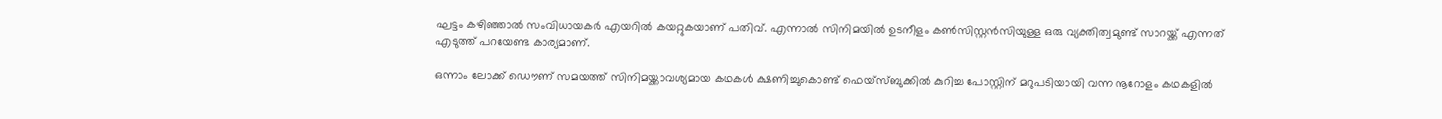ഘട്ടം കഴിഞ്ഞാൽ സംവിധായകർ എയറിൽ കയറ്റുകയാണ് പതിവ്. എന്നാൽ സിനിമയിൽ ഉടനീളം കൺസിസ്റ്റൻസിയുള്ള ഒരു വ്യക്തിത്വമുണ്ട് സാറയ്ക്ക് എന്നത് എടുത്ത് പറയേണ്ട കാര്യമാണ്.

ഒന്നാം ലോക്ക് ഡൌണ് സമയത്ത് സിനിമയ്ക്കാവശ്യമായ കഥകൾ ക്ഷണിച്ചുകൊണ്ട് ഫെയ്സ്ബുക്കിൽ കുറിച്ച പോസ്റ്റിന് മറുപടിയായി വന്ന നൂറോളം കഥകളിൽ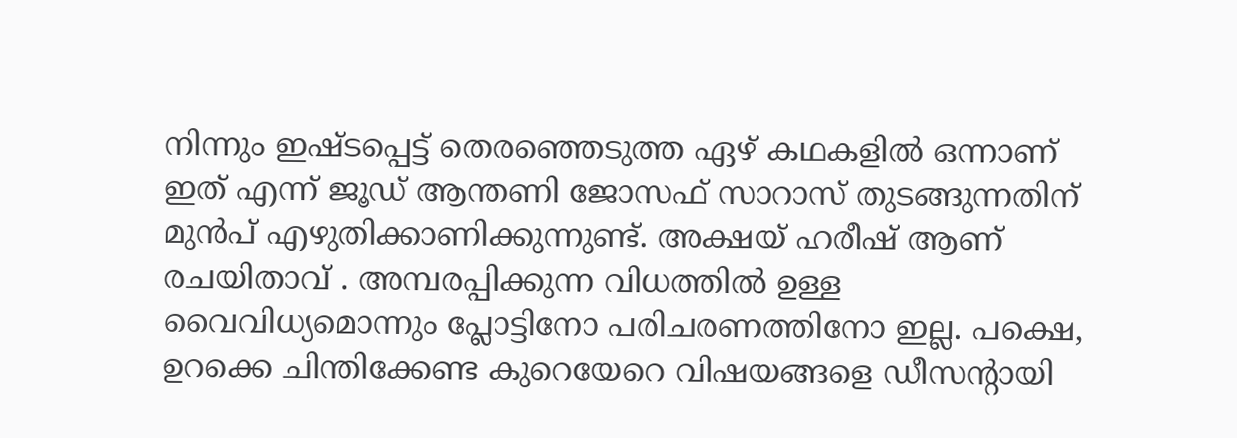നിന്നും ഇഷ്ടപ്പെട്ട് തെരഞ്ഞെടുത്ത ഏഴ് കഥകളിൽ ഒന്നാണ് ഇത് എന്ന് ജൂഡ് ആന്തണി ജോസഫ് സാറാസ് തുടങ്ങുന്നതിന് മുൻപ് എഴുതിക്കാണിക്കുന്നുണ്ട്. അക്ഷയ് ഹരീഷ് ആണ് രചയിതാവ് . അമ്പരപ്പിക്കുന്ന വിധത്തിൽ ഉള്ള വൈവിധ്യമൊന്നും പ്ലോട്ടിനോ പരിചരണത്തിനോ ഇല്ല. പക്ഷെ, ഉറക്കെ ചിന്തിക്കേണ്ട കുറെയേറെ വിഷയങ്ങളെ ഡീസന്റായി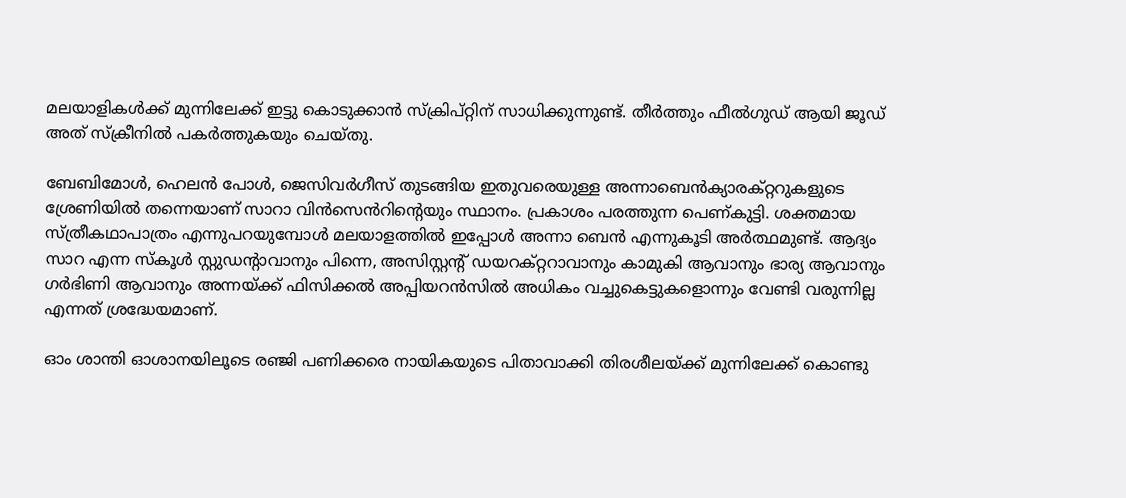മലയാളികൾക്ക് മുന്നിലേക്ക് ഇട്ടു കൊടുക്കാൻ സ്ക്രിപ്റ്റിന് സാധിക്കുന്നുണ്ട്. തീർത്തും ഫീൽഗുഡ് ആയി ജൂഡ് അത് സ്ക്രീനിൽ പകർത്തുകയും ചെയ്തു.

ബേബിമോൾ, ഹെലൻ പോൾ, ജെസിവർഗീസ് തുടങ്ങിയ ഇതുവരെയുള്ള അന്നാബെൻക്യാരക്റ്ററുകളുടെ ശ്രേണിയിൽ തന്നെയാണ് സാറാ വിൻസെൻറിന്റെയും സ്ഥാനം. പ്രകാശം പരത്തുന്ന പെണ്കുട്ടി. ശക്തമായ സ്ത്രീകഥാപാത്രം എന്നുപറയുമ്പോൾ മലയാളത്തിൽ ഇപ്പോൾ അന്നാ ബെൻ എന്നുകൂടി അർത്ഥമുണ്ട്. ആദ്യം സാറ എന്ന സ്കൂൾ സ്റ്റുഡന്റാവാനും പിന്നെ, അസിസ്റ്റന്റ് ഡയറക്റ്ററാവാനും കാമുകി ആവാനും ഭാര്യ ആവാനും ഗർഭിണി ആവാനും അന്നയ്ക്ക് ഫിസിക്കൽ അപ്പിയറൻസിൽ അധികം വച്ചുകെട്ടുകളൊന്നും വേണ്ടി വരുന്നില്ല എന്നത് ശ്രദ്ധേയമാണ്.

ഓം ശാന്തി ഓശാനയിലൂടെ രഞ്ജി പണിക്കരെ നായികയുടെ പിതാവാക്കി തിരശീലയ്ക്ക് മുന്നിലേക്ക് കൊണ്ടു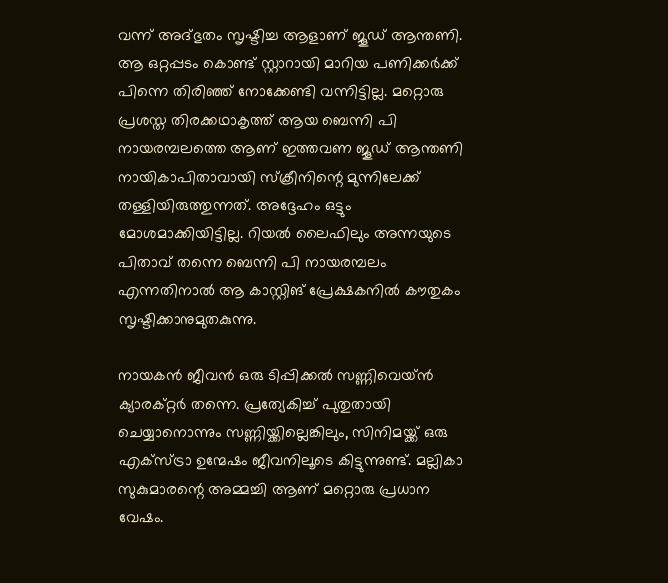വന്ന് അദ്ഭുതം സൃഷ്ടിച്ച ആളാണ് ജൂഡ് ആന്തണി. ആ ഒറ്റപ്പടം കൊണ്ട് സ്റ്റാറായി മാറിയ പണിക്കർക്ക് പിന്നെ തിരിഞ്ഞ് നോക്കേണ്ടി വന്നിട്ടില്ല. മറ്റൊരു പ്രശസ്ത തിരക്കഥാകൃത്ത് ആയ ബെന്നി പി നായരമ്പലത്തെ ആണ് ഇത്തവണ ജൂഡ് ആന്തണി നായികാപിതാവായി സ്ക്രീനിന്റെ മുന്നിലേക്ക് തള്ളിയിരുത്തുന്നത്. അദ്ദേഹം ഒട്ടും മോശമാക്കിയിട്ടില്ല. റിയൽ ലൈഫിലും അന്നയുടെ പിതാവ് തന്നെ ബെന്നി പി നായരമ്പലം എന്നതിനാൽ ആ കാസ്റ്റിങ് പ്രേക്ഷകനിൽ കൗതുകം സൃഷ്ടിക്കാനുമുതകുന്നു.

നായകൻ ജീവൻ ഒരു ടിപ്പിക്കൽ സണ്ണിവെയ്ൻ ക്യാരക്റ്റർ തന്നെ. പ്രത്യേകിച്ച് പുതുതായി ചെയ്യാനൊന്നും സണ്ണിയ്ക്കില്ലെങ്കിലും, സിനിമയ്ക്ക് ഒരു എക്സ്ട്രാ ഉന്മേഷം ജീവനിലൂടെ കിട്ടുന്നുണ്ട്. മല്ലികാ സുകുമാരന്റെ അമ്മച്ചി ആണ് മറ്റൊരു പ്രധാന വേഷം.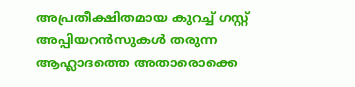അപ്രതീക്ഷിതമായ കുറച്ച് ഗസ്റ്റ് അപ്പിയറൻസുകൾ തരുന്ന ആഹ്ലാദത്തെ അതാരൊക്കെ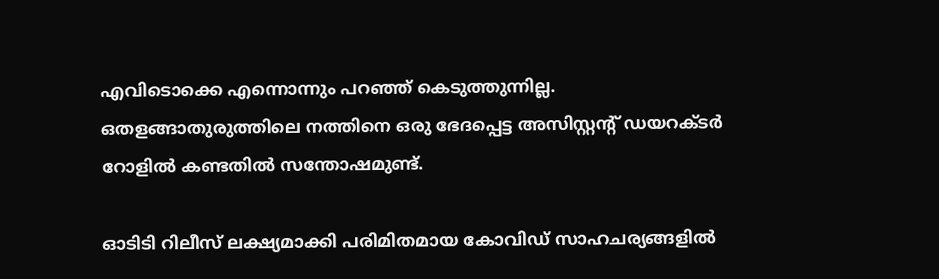എവിടൊക്കെ എന്നൊന്നും പറഞ്ഞ് കെടുത്തുന്നില്ല. ഒതളങ്ങാതുരുത്തിലെ നത്തിനെ ഒരു ഭേദപ്പെട്ട അസിസ്റ്റന്റ് ഡയറക്ടർ റോളിൽ കണ്ടതിൽ സന്തോഷമുണ്ട്.

ഓടിടി റിലീസ് ലക്ഷ്യമാക്കി പരിമിതമായ കോവിഡ് സാഹചര്യങ്ങളിൽ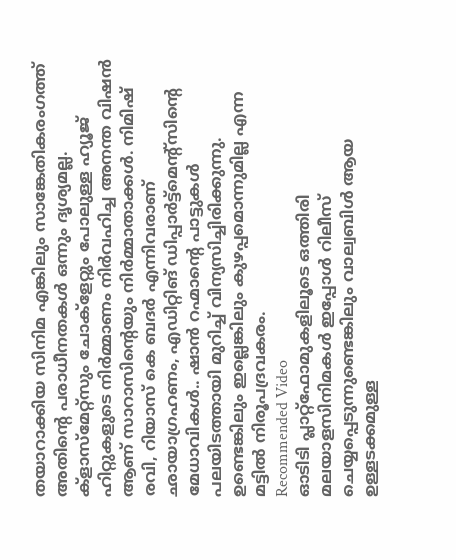തയാറാക്കിയ സിനിമ എങ്കിലും സാങ്കേതികരംഗത്ത് അതിന്റെ പരാധീനതകൾ ഒന്നും ദൃശ്യമല്ല. ക്ളാസ്മേറ്റ്സും ചോക്ളേറ്റും പോലുള്ള ഹ്യൂജ് ഹിറ്റുകളുടെ നിർമ്മാണം നിർവഹിച്ച അനന്ത വിഷൻ ആണ് സാറാസിന്റെയും നിർമ്മാതാക്കൾ. നിമിഷ് രവി, റിയാസ് കെ ബദർ എന്നിവരാണ് ഛായാഗ്രഹണം, എഡിറ്റിങ് ഡിപ്പാർട്ട്മെന്റ്സിന്റെ മേധാവികൾ.. ഷാൻ റഹ്മാന്റെ പാട്ടുകൾ പലയിടത്തായി മുറിച്ച് വിന്യസിച്ചിരിക്കുന്നു. ഉണ്ടെങ്കിലും ഇല്ലെങ്കിലും കുഴപ്പമൊന്നുമില്ല എന്ന മട്ടിൽ നിരൂപദ്രവകരം.
Recommended Video
ഓടിടി പ്ലാറ്റ്ഫോമുകളിലൂടെ ഒത്തിരി മലയാളസിനിമകൾ ഇപ്പോൾ റിലീസ് ചെയ്യപ്പെടുന്നുണ്ടെങ്കിലും വാല്വബിൾ ആയ ഉള്ളടക്കമുള്ള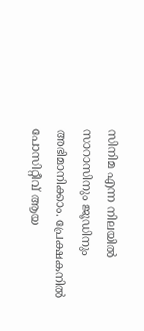സിനിമ എന്ന നിലയിൽ സാറാസിനും ജൂഡിനും അഭിമാനിക്കാം. പ്രേക്ഷകനിൽ പോസിറ്റീവ് ആയ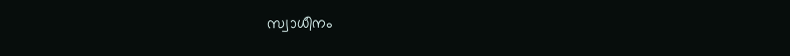സ്വാധീനം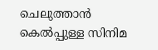ചെലുത്താൻ കെൽപ്പുള്ള സിനിമ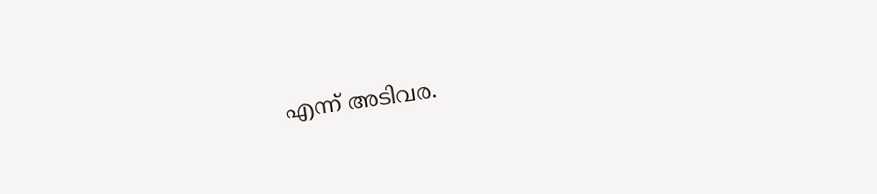എന്ന് അടിവര.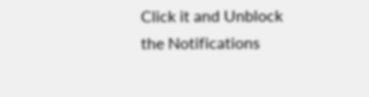Click it and Unblock the Notifications